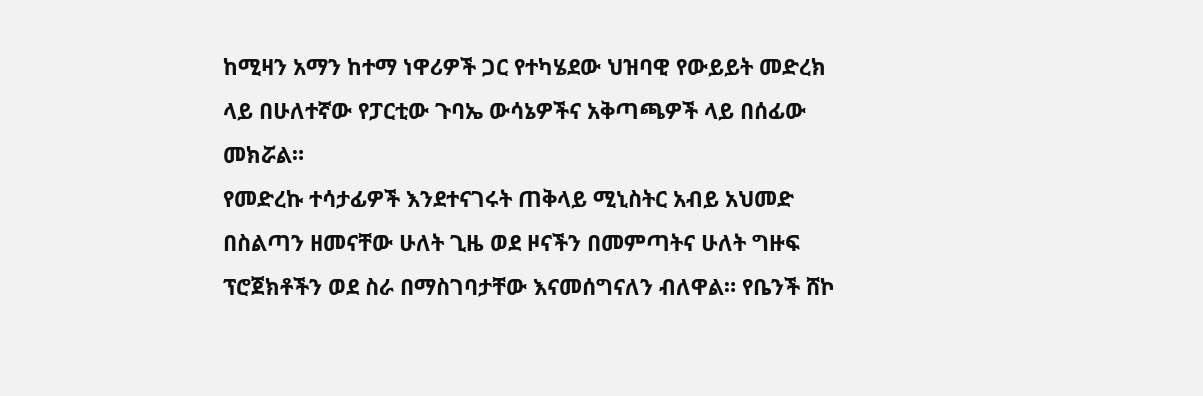ከሚዛን አማን ከተማ ነዋሪዎች ጋር የተካሄደው ህዝባዊ የውይይት መድረክ ላይ በሁለተኛው የፓርቲው ጉባኤ ውሳኔዎችና አቅጣጫዎች ላይ በሰፊው መክሯል።
የመድረኩ ተሳታፊዎች እንደተናገሩት ጠቅላይ ሚኒስትር አብይ አህመድ በስልጣን ዘመናቸው ሁለት ጊዜ ወደ ዞናችን በመምጣትና ሁለት ግዙፍ ፕሮጀክቶችን ወደ ስራ በማስገባታቸው እናመሰግናለን ብለዋል። የቤንች ሸኮ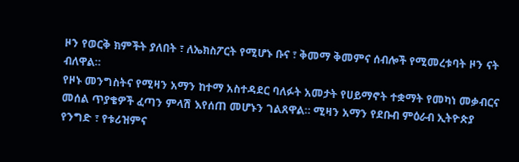ዞን የወርቅ ክምችት ያለበት ፣ ለኤክስፖርት የሚሆኑ ቡና ፣ ቅመማ ቅመምና ሰብሎች የሚመረቱባት ዞን ናት ብለዋል።
የዞኑ መንግስትና የሚዛን አማን ከተማ አስተዳደር ባለፉት አመታት የሀይማኖት ተቋማት የመካነ መቃብርና መሰል ጥያቄዎች ፈጣን ምላሽ እየሰጠ መሆኑን ገልጸዋል። ሚዛን አማን የደቡብ ምዕራብ ኢትዮጵያ የንግድ ፣ የቱሪዝምና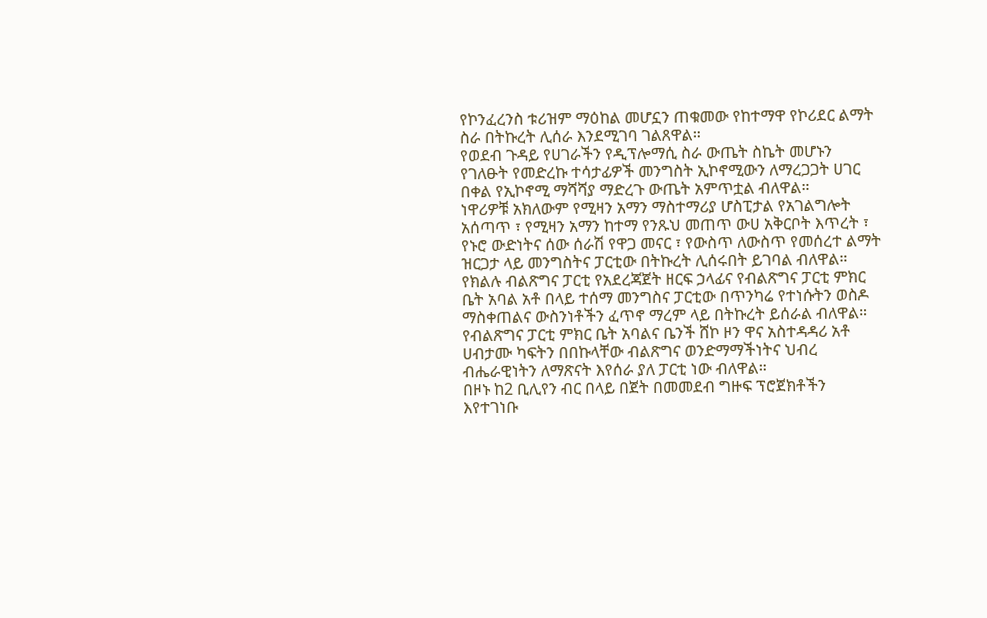የኮንፈረንስ ቱሪዝም ማዕከል መሆኗን ጠቁመው የከተማዋ የኮሪደር ልማት ስራ በትኩረት ሊሰራ እንደሚገባ ገልጸዋል።
የወደብ ጉዳይ የሀገራችን የዲፕሎማሲ ስራ ውጤት ስኬት መሆኑን የገለፁት የመድረኩ ተሳታፊዎች መንግስት ኢኮኖሚውን ለማረጋጋት ሀገር በቀል የኢኮኖሚ ማሻሻያ ማድረጉ ውጤት አምጥቷል ብለዋል።
ነዋሪዎቹ አክለውም የሚዛን አማን ማስተማሪያ ሆስፒታል የአገልግሎት አሰጣጥ ፣ የሚዛን አማን ከተማ የንጹህ መጠጥ ውሀ አቅርቦት እጥረት ፣ የኑሮ ውድነትና ሰው ሰራሽ የዋጋ መናር ፣ የውስጥ ለውስጥ የመሰረተ ልማት ዝርጋታ ላይ መንግስትና ፓርቲው በትኩረት ሊሰሩበት ይገባል ብለዋል።
የክልሉ ብልጽግና ፓርቲ የአደረጃጀት ዘርፍ ኃላፊና የብልጽግና ፓርቲ ምክር ቤት አባል አቶ በላይ ተሰማ መንግስና ፓርቲው በጥንካሬ የተነሱትን ወስዶ ማስቀጠልና ውስንነቶችን ፈጥኖ ማረም ላይ በትኩረት ይሰራል ብለዋል።
የብልጽግና ፓርቲ ምክር ቤት አባልና ቤንች ሸኮ ዞን ዋና አስተዳዳሪ አቶ ሀብታሙ ካፍትን በበኩላቸው ብልጽግና ወንድማማችነትና ህብረ ብሔራዊነትን ለማጽናት እየሰራ ያለ ፓርቲ ነው ብለዋል።
በዞኑ ከ2 ቢሊየን ብር በላይ በጀት በመመደብ ግዙፍ ፕሮጀክቶችን እየተገነቡ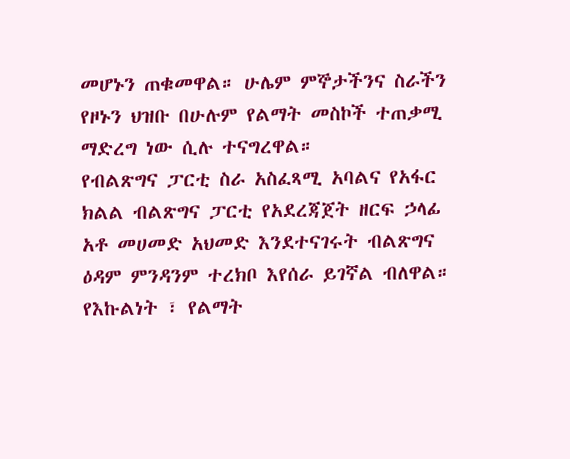መሆኑን ጠቁመዋል። ሁሌም ምኞታችንና ስራችን የዞኑን ህዝቡ በሁሉም የልማት መስኮች ተጠቃሚ ማድረግ ነው ሲሉ ተናግረዋል።
የብልጽግና ፓርቲ ስራ አስፈጻሚ አባልና የአፋር ክልል ብልጽግና ፓርቲ የአደረጃጀት ዘርፍ ኃላፊ አቶ መሀመድ አህመድ እንደተናገሩት ብልጽግና ዕዳም ምንዳንም ተረክቦ እየሰራ ይገኛል ብለዋል። የእኩልነት ፣ የልማት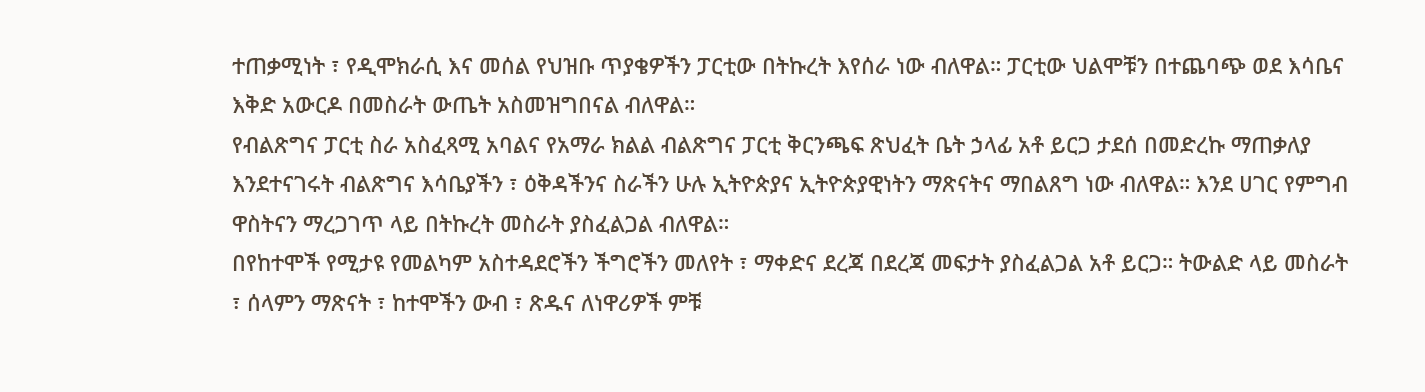ተጠቃሚነት ፣ የዲሞክራሲ እና መሰል የህዝቡ ጥያቄዎችን ፓርቲው በትኩረት እየሰራ ነው ብለዋል። ፓርቲው ህልሞቹን በተጨባጭ ወደ እሳቤና እቅድ አውርዶ በመስራት ውጤት አስመዝግበናል ብለዋል።
የብልጽግና ፓርቲ ስራ አስፈጻሚ አባልና የአማራ ክልል ብልጽግና ፓርቲ ቅርንጫፍ ጽህፈት ቤት ኃላፊ አቶ ይርጋ ታደሰ በመድረኩ ማጠቃለያ እንደተናገሩት ብልጽግና እሳቤያችን ፣ ዕቅዳችንና ስራችን ሁሉ ኢትዮጵያና ኢትዮጵያዊነትን ማጽናትና ማበልጸግ ነው ብለዋል። እንደ ሀገር የምግብ ዋስትናን ማረጋገጥ ላይ በትኩረት መስራት ያስፈልጋል ብለዋል።
በየከተሞች የሚታዩ የመልካም አስተዳደሮችን ችግሮችን መለየት ፣ ማቀድና ደረጃ በደረጃ መፍታት ያስፈልጋል አቶ ይርጋ። ትውልድ ላይ መስራት ፣ ሰላምን ማጽናት ፣ ከተሞችን ውብ ፣ ጽዱና ለነዋሪዎች ምቹ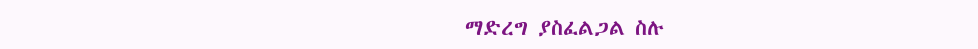ማድረግ ያስፈልጋል ስሉ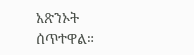አጽንኦት ሰጥተዋል።